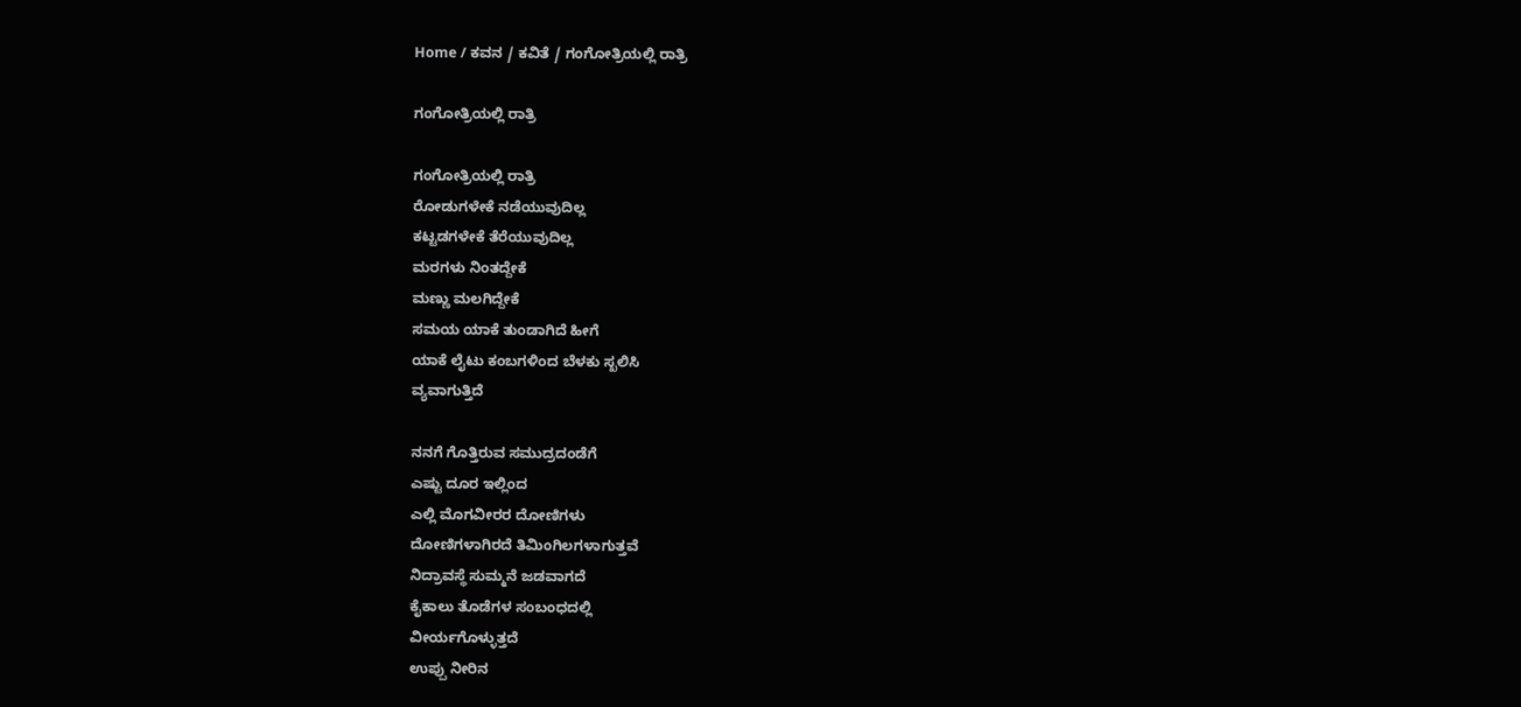Home / ಕವನ / ಕವಿತೆ / ಗಂಗೋತ್ರಿಯಲ್ಲಿ ರಾತ್ರಿ

ಗಂಗೋತ್ರಿಯಲ್ಲಿ ರಾತ್ರಿ

ಗಂಗೋತ್ರಿಯಲ್ಲಿ ರಾತ್ರಿ
ರೋಡುಗಳೇಕೆ ನಡೆಯುವುದಿಲ್ಲ
ಕಟ್ಟಡಗಳೇಕೆ ತೆರೆಯುವುದಿಲ್ಲ
ಮರಗಳು ನಿಂತದ್ದೇಕೆ
ಮಣ್ಣು ಮಲಗಿದ್ದೇಕೆ
ಸಮಯ ಯಾಕೆ ತುಂಡಾಗಿದೆ ಹೀಗೆ
ಯಾಕೆ ಲೈಟು ಕಂಬಗಳಿಂದ ಬೆಳಕು ಸ್ಖಲಿಸಿ
ವ್ಯವಾಗುತ್ತಿದೆ

ನನಗೆ ಗೊತ್ತಿರುವ ಸಮುದ್ರದಂಡೆಗೆ
ಎಷ್ಟು ದೂರ ಇಲ್ಲಿಂದ
ಎಲ್ಲಿ ಮೊಗವೀರರ ದೋಣಿಗಳು
ದೋಣಿಗಳಾಗಿರದೆ ತಿಮಿಂಗಿಲಗಳಾಗುತ್ತವೆ
ನಿದ್ರಾವಸ್ಥೆ ಸುಮ್ಮನೆ ಜಡವಾಗದೆ
ಕೈಕಾಲು ತೊಡೆಗಳ ಸಂಬಂಧದಲ್ಲಿ
ವೀರ್ಯಗೊಳ್ಳುತ್ತದೆ
ಉಪ್ಪು ನೀರಿನ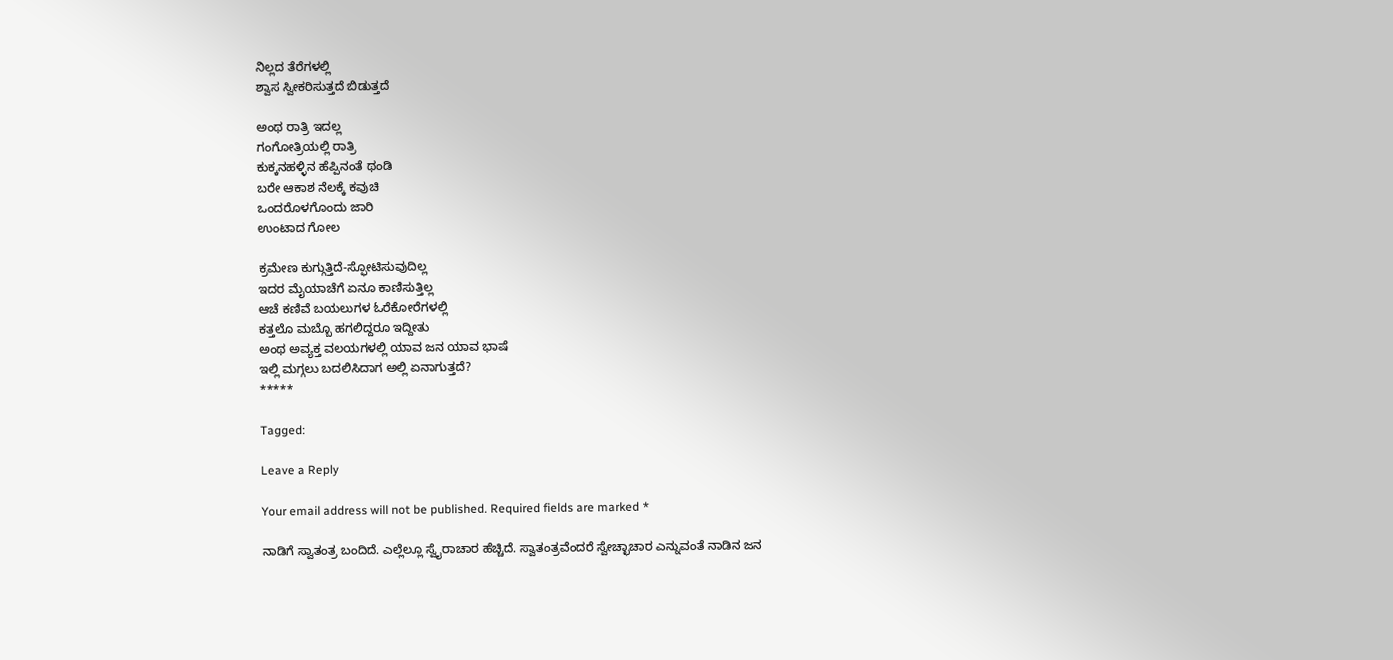ನಿಲ್ಲದ ತೆರೆಗಳಲ್ಲಿ
ಶ್ವಾಸ ಸ್ವೀಕರಿಸುತ್ತದೆ ಬಿಡುತ್ತದೆ

ಅಂಥ ರಾತ್ರಿ ಇದಲ್ಲ
ಗಂಗೋತ್ರಿಯಲ್ಲಿ ರಾತ್ರಿ
ಕುಕ್ಕನಹಳ್ಳಿನ ಹೆಪ್ಪಿನಂತೆ ಥಂಡಿ
ಬರೇ ಆಕಾಶ ನೆಲಕ್ಕೆ ಕವುಚಿ
ಒಂದರೊಳಗೊಂದು ಜಾರಿ
ಉಂಟಾದ ಗೋಲ

ಕ್ರಮೇಣ ಕುಗ್ಗುತ್ತಿದೆ-ಸ್ಫೋಟಿಸುವುದಿಲ್ಲ
ಇದರ ಮೈಯಾಚೆಗೆ ಏನೂ ಕಾಣಿಸುತ್ತಿಲ್ಲ
ಆಚೆ ಕಣಿವೆ ಬಯಲುಗಳ ಓರೆಕೋರೆಗಳಲ್ಲಿ
ಕತ್ತಲೊ ಮಬ್ಬೊ ಹಗಲಿದ್ದರೂ ಇದ್ದೀತು
ಅಂಥ ಅವ್ಯಕ್ತ ವಲಯಗಳಲ್ಲಿ ಯಾವ ಜನ ಯಾವ ಭಾಷೆ
ಇಲ್ಲಿ ಮಗ್ಗಲು ಬದಲಿಸಿದಾಗ ಅಲ್ಲಿ ಏನಾಗುತ್ತದೆ?
*****

Tagged:

Leave a Reply

Your email address will not be published. Required fields are marked *

ನಾಡಿಗೆ ಸ್ವಾತಂತ್ರ ಬಂದಿದೆ. ಎಲ್ಲೆಲ್ಲೂ ಸ್ವೈರಾಚಾರ ಹೆಚ್ಚಿದೆ. ಸ್ವಾತಂತ್ರವೆಂದರೆ ಸ್ವೇಚ್ಛಾಚಾರ ಎನ್ನುವಂತೆ ನಾಡಿನ ಜನ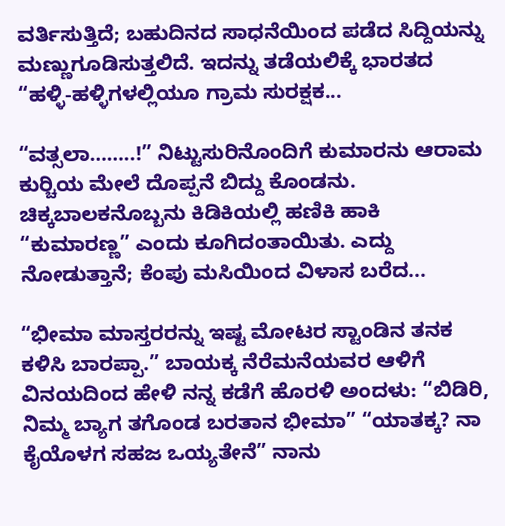ವರ್ತಿಸುತ್ತಿದೆ; ಬಹುದಿನದ ಸಾಧನೆಯಿಂದ ಪಡೆದ ಸಿದ್ದಿಯನ್ನು ಮಣ್ಣುಗೂಡಿಸುತ್ತಲಿದೆ. ಇದನ್ನು ತಡೆಯಲಿಕ್ಕೆ ಭಾರತದ “ಹಳ್ಳಿ-ಹಳ್ಳಿಗಳಲ್ಲಿಯೂ ಗ್ರಾಮ ಸುರಕ್ಷಕ...

“ವತ್ಸಲಾ……..!” ನಿಟ್ಟುಸುರಿನೊಂದಿಗೆ ಕುಮಾರನು ಆರಾಮ ಕುರ್‍ಚಿಯ ಮೇಲೆ ದೊಪ್ಪನೆ ಬಿದ್ದು ಕೊಂಡನು. ಚಿಕ್ಕಬಾಲಕನೊಬ್ಬನು ಕಿಡಿಕಿಯಲ್ಲಿ ಹಣಿಕಿ ಹಾಕಿ “ಕುಮಾರಣ್ಣ” ಎಂದು ಕೂಗಿದಂತಾಯಿತು. ಎದ್ದು ನೋಡುತ್ತಾನೆ; ಕೆಂಪು ಮಸಿಯಿಂದ ವಿಳಾಸ ಬರೆದ...

“ಭೀಮಾ ಮಾಸ್ತರರನ್ನು ಇಷ್ಟ ಮೋಟರ ಸ್ಟಾಂಡಿನ ತನಕ ಕಳಿಸಿ ಬಾರಪ್ಪಾ.” ಬಾಯಕ್ಕ ನೆರೆಮನೆಯವರ ಆಳಿಗೆ ವಿನಯದಿಂದ ಹೇಳಿ ನನ್ನ ಕಡೆಗೆ ಹೊರಳಿ ಅಂದಳು: “ಬಿಡಿರಿ, ನಿಮ್ಮ ಬ್ಯಾಗ ತಗೊಂಡ ಬರತಾನ ಭೀಮಾ” “ಯಾತಕ್ಕ? ನಾ ಕೈಯೊಳಗ ಸಹಜ ಒಯ್ಯತೇನೆ” ನಾನು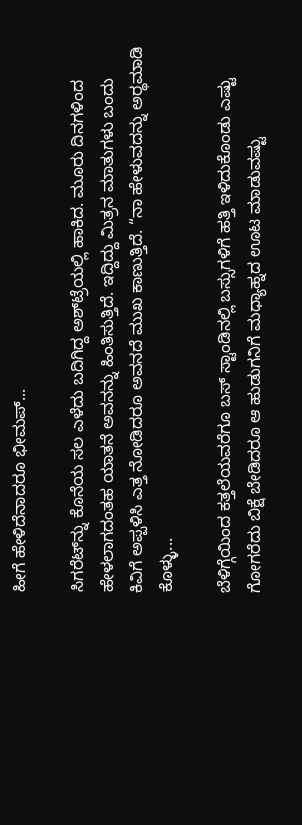ಹೀಗೆ ಹೇಳಿದೆನಾದರೂ ಭೀಮಪ್...

ಸಿಗರೆಟ್‌ನ್ನು ಕೊನೆಯ ಸಲ ಎಳೆದು ಬದಿಗಿದ್ದ ಅಶ್‌ಟ್ರೆಯಲ್ಲಿ ಹಾಕಿದ. ಮೂರು ದಿನಗಳಿಂದ ಹೇಳಲಾಗದಂತಹ ಯಾತನೆ ಅವನನ್ನು ಹಿಂತಿಸುತ್ತಿದೆ. ಇದ್ದಿದ್ದು ಮಿತ್ರನ ಮಾತುಗಳು ಬಂದು ಕಿವಿಗೆ ಅಪ್ಪಳಿಸಿ ಎತ್ತ ನೋಡಿದರೂ ಅವನದೆ ಮುಖ ಕಾಣುತ್ತಿದೆ. “ನಾ ಹೇಳುವದನ್ನು ಅರ್‍ಥಮಾಡಿ ಕೊಳ್ಳು...

ಬೆಳಿಗ್ಗೆಯಿಂದ ಕತ್ತಲೆಯವರೆಗೂ ಬಸ್ ಸ್ಟಾಂಡಿನಲ್ಲಿ ಬಸ್ಸುಗಳಿಗೆ ಹತ್ತಿ ಇಳಿದುಕೊಂಡು ಎಷ್ಟು ಗೋಗರೆದು ಬಿಕ್ಷೆ ಬೇಡಿದರೂ ಆ ಹುಡುಗನಿಗೆ ಮಧ್ಯಾಹ್ನದ ಊಟ ಮಾಡುವಷ್ಟು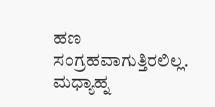ಹಣ ಸಂಗ್ರಹವಾಗುತ್ತಿರಲಿಲ್ಲ. ಮಧ್ಯಾಹ್ನ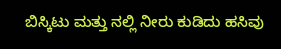ಬಿಸ್ಕಿಟು ಮತ್ತು ನಲ್ಲಿ ನೀರು ಕುಡಿದು ಹಸಿವು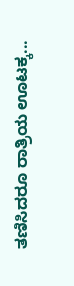ತಣಿಸಿದರೂ ರಾತ್ರಿಯ ಊಟಕ್ಕ...